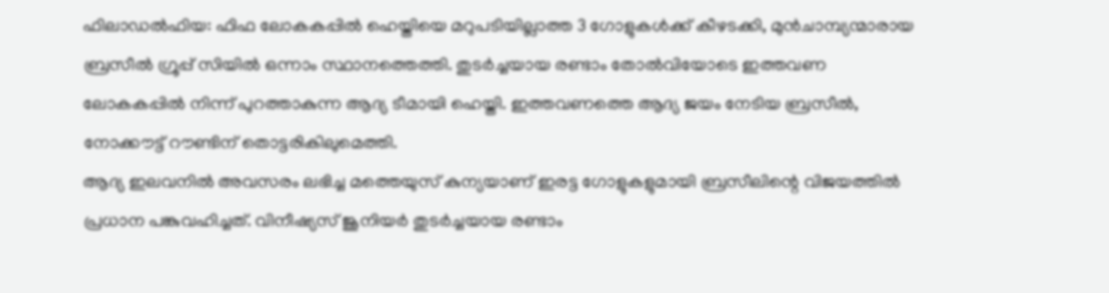ഫിലാഡൽഫിയ: ഫിഫ ലോകകപ്പിൽ ഹെയ്തിയെ മറുപടിയില്ലാത്ത 3 ഗോളുകൾക്ക് കീഴടക്കി, മുൻചാമ്പ്യന്മാരായ ബ്രസീൽ ഗ്രൂപ്പ് സിയിൽ ഒന്നാം സ്ഥാനത്തെത്തി. തുടർച്ചയായ രണ്ടാം തോൽവിയോടെ ഇത്തവണ ലോകകപ്പിൽ നിന്ന് പുറത്താകുന്ന ആദ്യ ടീമായി ഹെയ്തി. ഇത്തവണത്തെ ആദ്യ ജയം നേടിയ ബ്രസീൽ, നോക്കൗട്ട് റൗണ്ടിന് തൊട്ടരികിലുമെത്തി.
ആദ്യ ഇലവനിൽ അവസരം ലഭിച്ച മത്തെയുസ് കുന്യയാണ് ഇരട്ട ഗോളുകളുമായി ബ്രസീലിന്റെ വിജയത്തിൽ പ്രധാന പങ്കുവഹിച്ചത്. വിനീഷ്യസ് ജൂനിയർ തുടർച്ചയായ രണ്ടാം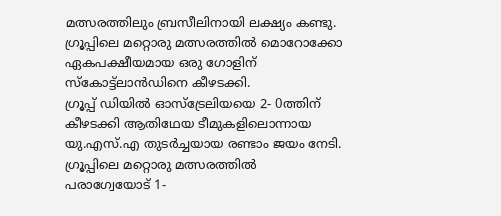മത്സരത്തിലും ബ്രസീലിനായി ലക്ഷ്യം കണ്ടു. ഗ്രൂപ്പിലെ മറ്റൊരു മത്സരത്തിൽ മൊറോക്കോ ഏകപക്ഷീയമായ ഒരു ഗോളിന് സ്കോട്ട്ലാൻഡിനെ കീഴടക്കി.
ഗ്രൂപ്പ് ഡിയിൽ ഓസ്ട്രേലിയയെ 2- 0ത്തിന് കീഴടക്കി ആതിഥേയ ടീമുകളിലൊന്നായ യു.എസ്.എ തുടർച്ചയായ രണ്ടാം ജയം നേടി. ഗ്രൂപ്പിലെ മറ്റൊരു മത്സരത്തിൽ പരാഗ്വേയോട് 1-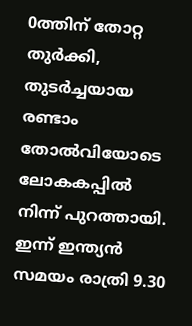0ത്തിന് തോറ്റ തുർക്കി, തുടർച്ചയായ രണ്ടാം തോൽവിയോടെ ലോകകപ്പിൽ നിന്ന് പുറത്തായി. ഇന്ന് ഇന്ത്യൻ സമയം രാത്രി 9.30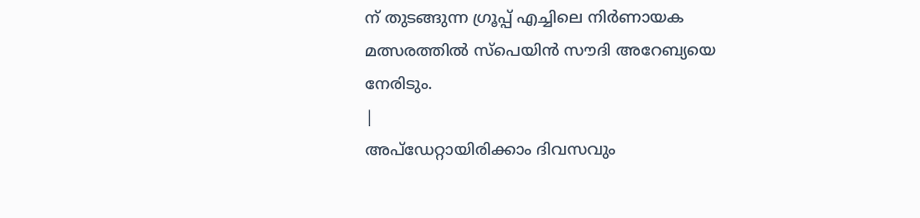ന് തുടങ്ങുന്ന ഗ്രൂപ്പ് എച്ചിലെ നിർണായക മത്സരത്തിൽ സ്പെയിൻ സൗദി അറേബ്യയെ നേരിടും.
|
അപ്ഡേറ്റായിരിക്കാം ദിവസവും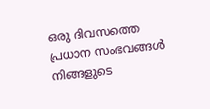ഒരു ദിവസത്തെ പ്രധാന സംഭവങ്ങൾ നിങ്ങളുടെ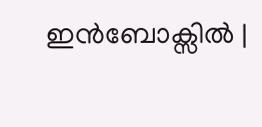ഇൻബോക്സിൽ |